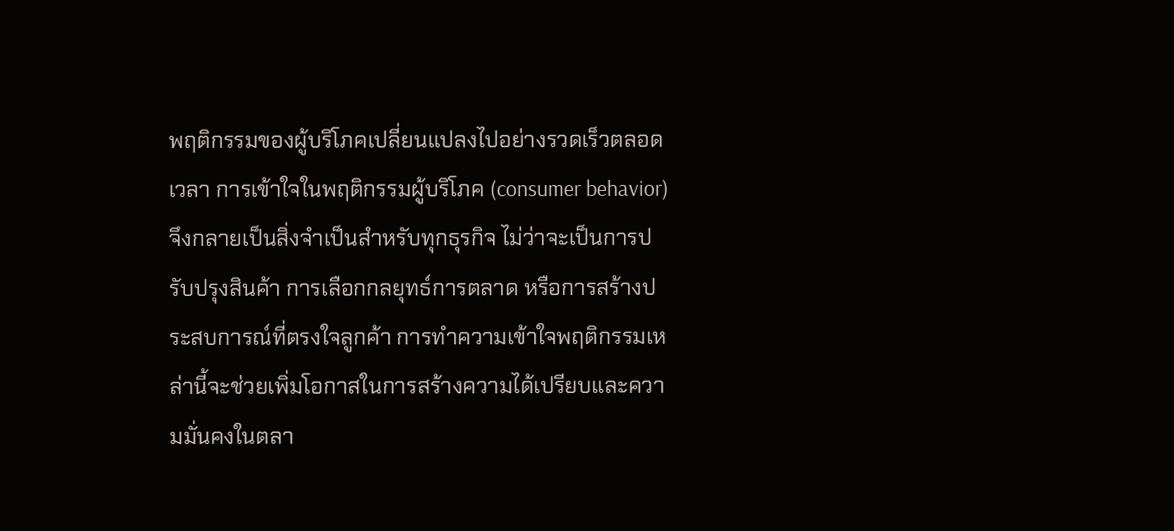พฤติกรรมของผู้บริโภคเปลี่ยนแปลงไปอย่างรวดเร็วตลอดเวลา การเข้าใจในพฤติกรรมผู้บริโภค (consumer behavior) จึงกลายเป็นสิ่งจำเป็นสำหรับทุกธุรกิจ ไม่ว่าจะเป็นการปรับปรุงสินค้า การเลือกกลยุทธ์การตลาด หรือการสร้างประสบการณ์ที่ตรงใจลูกค้า การทำความเข้าใจพฤติกรรมเหล่านี้จะช่วยเพิ่มโอกาสในการสร้างความได้เปรียบและความมั่นคงในตลา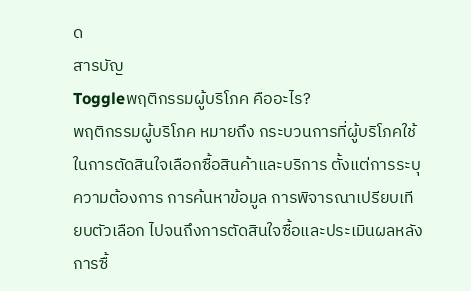ด
สารบัญ
Toggleพฤติกรรมผู้บริโภค คืออะไร?
พฤติกรรมผู้บริโภค หมายถึง กระบวนการที่ผู้บริโภคใช้ในการตัดสินใจเลือกซื้อสินค้าและบริการ ตั้งแต่การระบุความต้องการ การค้นหาข้อมูล การพิจารณาเปรียบเทียบตัวเลือก ไปจนถึงการตัดสินใจซื้อและประเมินผลหลังการซื้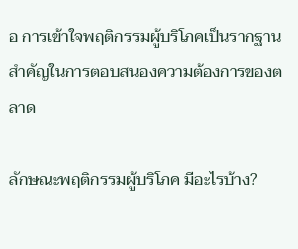อ การเข้าใจพฤติกรรมผู้บริโภคเป็นรากฐานสำคัญในการตอบสนองความต้องการของตลาด

ลักษณะพฤติกรรมผู้บริโภค มีอะไรบ้าง?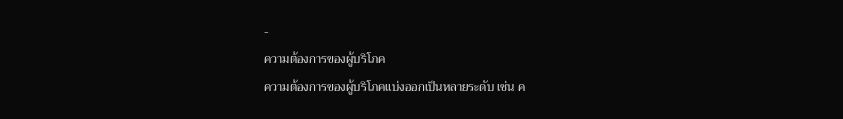-
ความต้องการของผู้บริโภค
ความต้องการของผู้บริโภคแบ่งออกเป็นหลายระดับ เช่น ค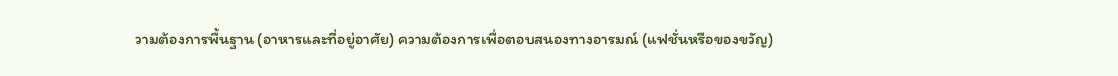วามต้องการพื้นฐาน (อาหารและที่อยู่อาศัย) ความต้องการเพื่อตอบสนองทางอารมณ์ (แฟชั่นหรือของขวัญ)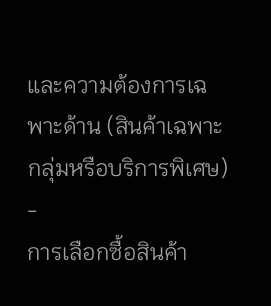และความต้องการเฉพาะด้าน (สินค้าเฉพาะกลุ่มหรือบริการพิเศษ)
-
การเลือกซื้อสินค้า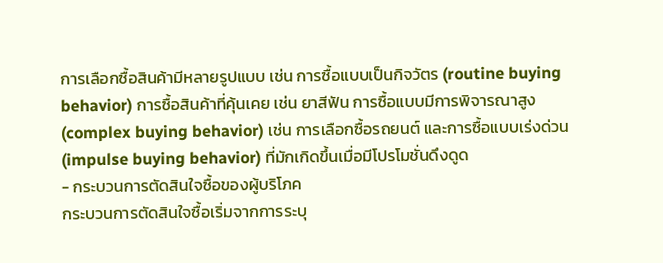การเลือกซื้อสินค้ามีหลายรูปแบบ เช่น การซื้อแบบเป็นกิจวัตร (routine buying behavior) การซื้อสินค้าที่คุ้นเคย เช่น ยาสีฟัน การซื้อแบบมีการพิจารณาสูง (complex buying behavior) เช่น การเลือกซื้อรถยนต์ และการซื้อแบบเร่งด่วน (impulse buying behavior) ที่มักเกิดขึ้นเมื่อมีโปรโมชั่นดึงดูด
- กระบวนการตัดสินใจซื้อของผู้บริโภค
กระบวนการตัดสินใจซื้อเริ่มจากการระบุ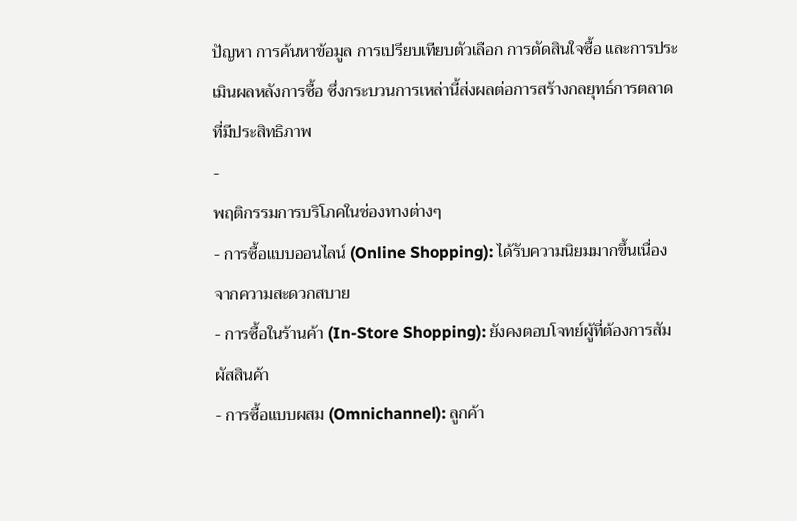ปัญหา การค้นหาข้อมูล การเปรียบเทียบตัวเลือก การตัดสินใจซื้อ และการประเมินผลหลังการซื้อ ซึ่งกระบวนการเหล่านี้ส่งผลต่อการสร้างกลยุทธ์การตลาดที่มีประสิทธิภาพ
-
พฤติกรรมการบริโภคในช่องทางต่างๆ
- การซื้อแบบออนไลน์ (Online Shopping): ได้รับความนิยมมากขึ้นเนื่องจากความสะดวกสบาย
- การซื้อในร้านค้า (In-Store Shopping): ยังคงตอบโจทย์ผู้ที่ต้องการสัมผัสสินค้า
- การซื้อแบบผสม (Omnichannel): ลูกค้า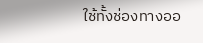ใช้ทั้งช่องทางออ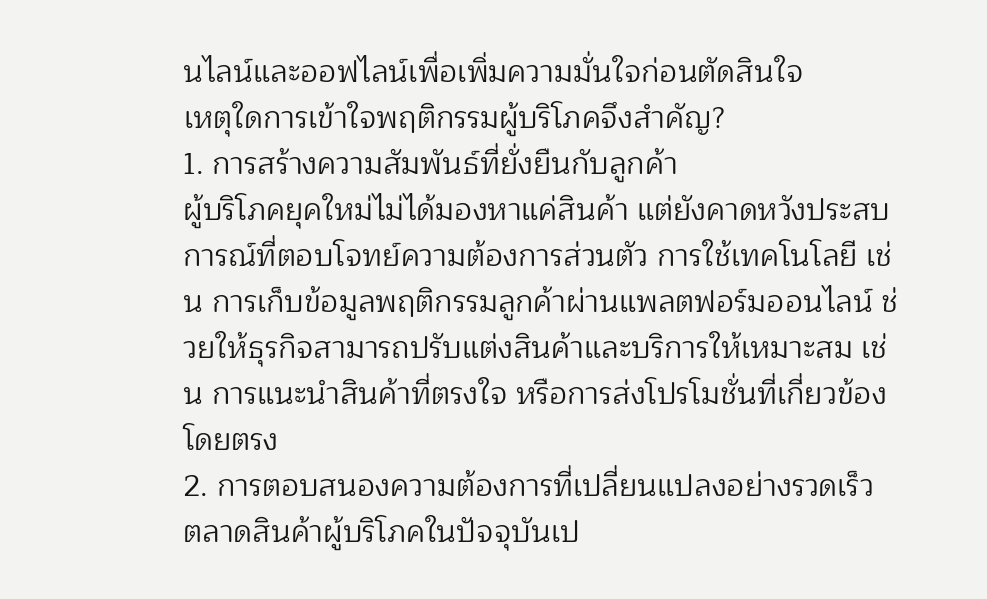นไลน์และออฟไลน์เพื่อเพิ่มความมั่นใจก่อนตัดสินใจ
เหตุใดการเข้าใจพฤติกรรมผู้บริโภคจึงสำคัญ?
1. การสร้างความสัมพันธ์ที่ยั่งยืนกับลูกค้า
ผู้บริโภคยุคใหม่ไม่ได้มองหาแค่สินค้า แต่ยังคาดหวังประสบการณ์ที่ตอบโจทย์ความต้องการส่วนตัว การใช้เทคโนโลยี เช่น การเก็บข้อมูลพฤติกรรมลูกค้าผ่านแพลตฟอร์มออนไลน์ ช่วยให้ธุรกิจสามารถปรับแต่งสินค้าและบริการให้เหมาะสม เช่น การแนะนำสินค้าที่ตรงใจ หรือการส่งโปรโมชั่นที่เกี่ยวข้องโดยตรง
2. การตอบสนองความต้องการที่เปลี่ยนแปลงอย่างรวดเร็ว
ตลาดสินค้าผู้บริโภคในปัจจุบันเป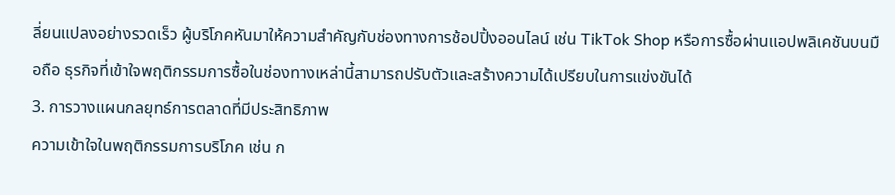ลี่ยนแปลงอย่างรวดเร็ว ผู้บริโภคหันมาให้ความสำคัญกับช่องทางการช้อปปิ้งออนไลน์ เช่น TikTok Shop หรือการซื้อผ่านแอปพลิเคชันบนมือถือ ธุรกิจที่เข้าใจพฤติกรรมการซื้อในช่องทางเหล่านี้สามารถปรับตัวและสร้างความได้เปรียบในการแข่งขันได้
3. การวางแผนกลยุทธ์การตลาดที่มีประสิทธิภาพ
ความเข้าใจในพฤติกรรมการบริโภค เช่น ก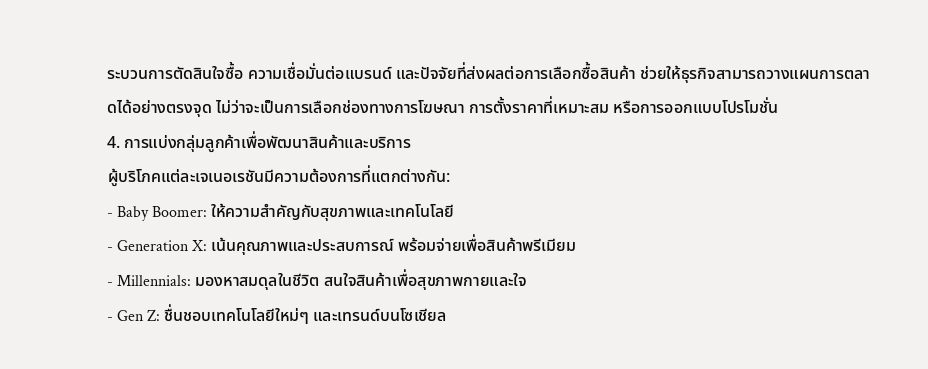ระบวนการตัดสินใจซื้อ ความเชื่อมั่นต่อแบรนด์ และปัจจัยที่ส่งผลต่อการเลือกซื้อสินค้า ช่วยให้ธุรกิจสามารถวางแผนการตลาดได้อย่างตรงจุด ไม่ว่าจะเป็นการเลือกช่องทางการโฆษณา การตั้งราคาที่เหมาะสม หรือการออกแบบโปรโมชั่น
4. การแบ่งกลุ่มลูกค้าเพื่อพัฒนาสินค้าและบริการ
ผู้บริโภคแต่ละเจเนอเรชันมีความต้องการที่แตกต่างกัน:
- Baby Boomer: ให้ความสำคัญกับสุขภาพและเทคโนโลยี
- Generation X: เน้นคุณภาพและประสบการณ์ พร้อมจ่ายเพื่อสินค้าพรีเมียม
- Millennials: มองหาสมดุลในชีวิต สนใจสินค้าเพื่อสุขภาพกายและใจ
- Gen Z: ชื่นชอบเทคโนโลยีใหม่ๆ และเทรนด์บนโซเชียล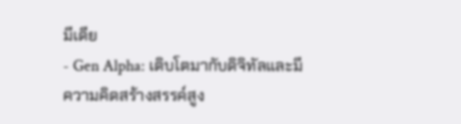มีเดีย
- Gen Alpha: เติบโตมากับดิจิทัลและมีความคิดสร้างสรรค์สูง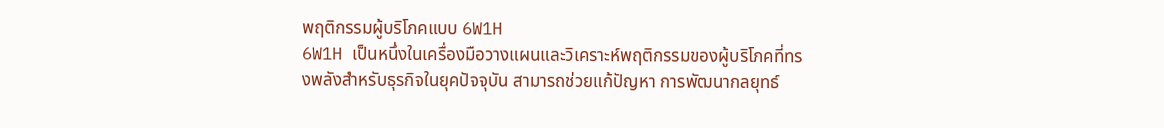พฤติกรรมผู้บริโภคแบบ 6W1H
6W1H เป็นหนึ่งในเครื่องมือวางแผนและวิเคราะห์พฤติกรรมของผู้บริโภคที่ทรงพลังสำหรับธุรกิจในยุคปัจจุบัน สามารถช่วยแก้ปัญหา การพัฒนากลยุทธ์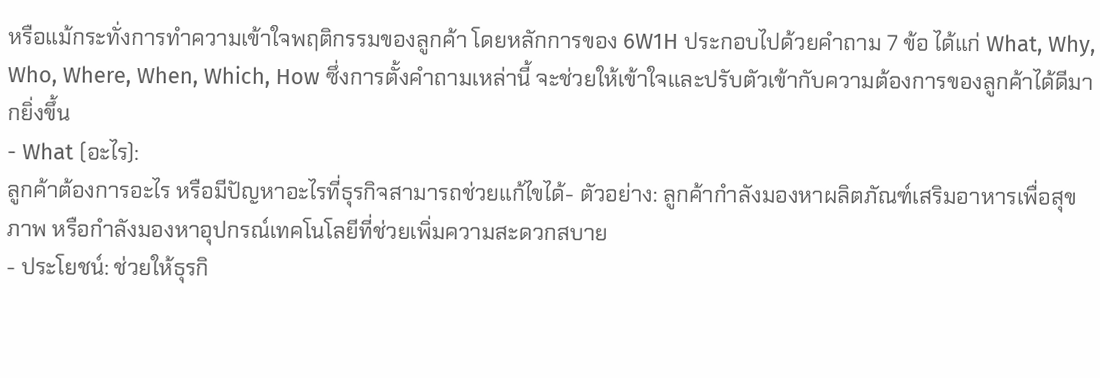หรือแม้กระทั่งการทำความเข้าใจพฤติกรรมของลูกค้า โดยหลักการของ 6W1H ประกอบไปด้วยคำถาม 7 ข้อ ได้แก่ What, Why, Who, Where, When, Which, How ซึ่งการตั้งคำถามเหล่านี้ จะช่วยให้เข้าใจและปรับตัวเข้ากับความต้องการของลูกค้าได้ดีมากยิ่งขึ้น
- What (อะไร):
ลูกค้าต้องการอะไร หรือมีปัญหาอะไรที่ธุรกิจสามารถช่วยแก้ไขได้- ตัวอย่าง: ลูกค้ากำลังมองหาผลิตภัณฑ์เสริมอาหารเพื่อสุขภาพ หรือกำลังมองหาอุปกรณ์เทคโนโลยีที่ช่วยเพิ่มความสะดวกสบาย
- ประโยชน์: ช่วยให้ธุรกิ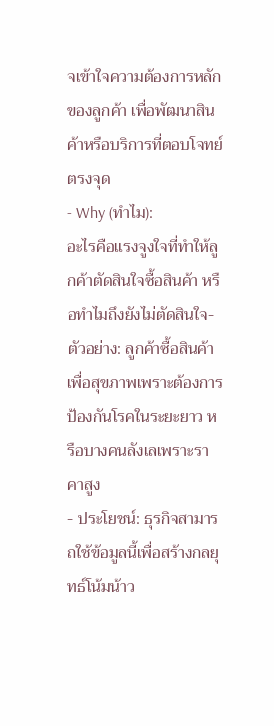จเข้าใจความต้องการหลักของลูกค้า เพื่อพัฒนาสินค้าหรือบริการที่ตอบโจทย์ตรงจุด
- Why (ทำไม):
อะไรคือแรงจูงใจที่ทำให้ลูกค้าตัดสินใจซื้อสินค้า หรือทำไมถึงยังไม่ตัดสินใจ- ตัวอย่าง: ลูกค้าซื้อสินค้าเพื่อสุขภาพเพราะต้องการป้องกันโรคในระยะยาว หรือบางคนลังเลเพราะราคาสูง
- ประโยชน์: ธุรกิจสามารถใช้ข้อมูลนี้เพื่อสร้างกลยุทธ์โน้มน้าว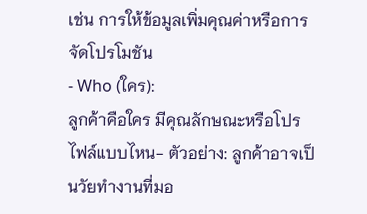เช่น การให้ข้อมูลเพิ่มคุณค่าหรือการจัดโปรโมชัน
- Who (ใคร):
ลูกค้าคือใคร มีคุณลักษณะหรือโปรไฟล์แบบไหน- ตัวอย่าง: ลูกค้าอาจเป็นวัยทำงานที่มอ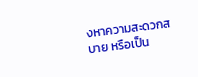งหาความสะดวกสบาย หรือเป็น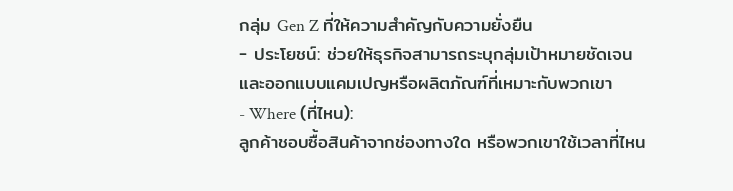กลุ่ม Gen Z ที่ให้ความสำคัญกับความยั่งยืน
- ประโยชน์: ช่วยให้ธุรกิจสามารถระบุกลุ่มเป้าหมายชัดเจน และออกแบบแคมเปญหรือผลิตภัณฑ์ที่เหมาะกับพวกเขา
- Where (ที่ไหน):
ลูกค้าชอบซื้อสินค้าจากช่องทางใด หรือพวกเขาใช้เวลาที่ไหน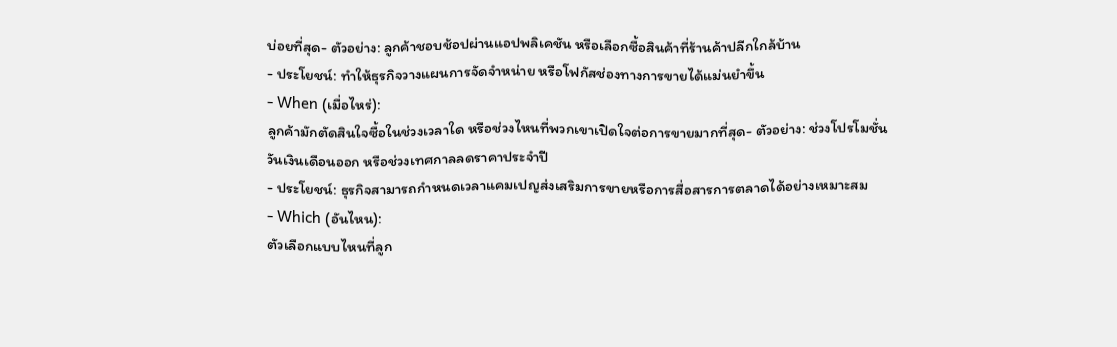บ่อยที่สุด- ตัวอย่าง: ลูกค้าชอบช้อปผ่านแอปพลิเคชัน หรือเลือกซื้อสินค้าที่ร้านค้าปลีกใกล้บ้าน
- ประโยชน์: ทำให้ธุรกิจวางแผนการจัดจำหน่าย หรือโฟกัสช่องทางการขายได้แม่นยำขึ้น
- When (เมื่อไหร่):
ลูกค้ามักตัดสินใจซื้อในช่วงเวลาใด หรือช่วงไหนที่พวกเขาเปิดใจต่อการขายมากที่สุด- ตัวอย่าง: ช่วงโปรโมชั่นวันเงินเดือนออก หรือช่วงเทศกาลลดราคาประจำปี
- ประโยชน์: ธุรกิจสามารถกำหนดเวลาแคมเปญส่งเสริมการขายหรือการสื่อสารการตลาดได้อย่างเหมาะสม
- Which (อันไหน):
ตัวเลือกแบบไหนที่ลูก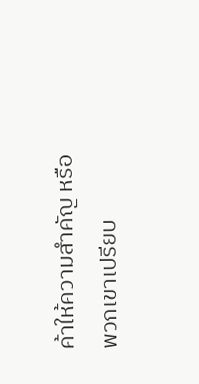ค้าให้ความสำคัญ หรือพวกเขาเปรียบ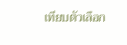เทียบตัวเลือก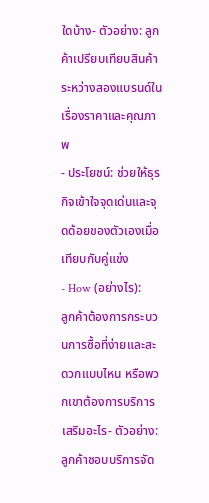ใดบ้าง- ตัวอย่าง: ลูกค้าเปรียบเทียบสินค้าระหว่างสองแบรนด์ในเรื่องราคาและคุณภาพ
- ประโยชน์: ช่วยให้ธุรกิจเข้าใจจุดเด่นและจุดด้อยของตัวเองเมื่อเทียบกับคู่แข่ง
- How (อย่างไร):
ลูกค้าต้องการกระบวนการซื้อที่ง่ายและสะดวกแบบไหน หรือพวกเขาต้องการบริการเสริมอะไร- ตัวอย่าง: ลูกค้าชอบบริการจัด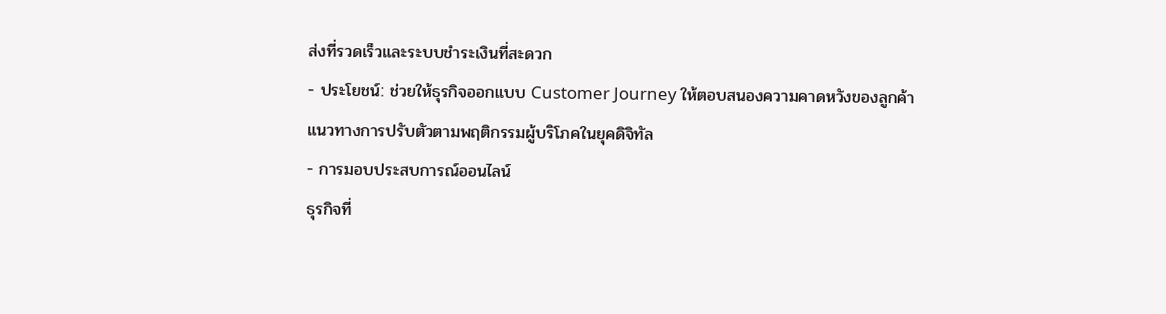ส่งที่รวดเร็วและระบบชำระเงินที่สะดวก
- ประโยชน์: ช่วยให้ธุรกิจออกแบบ Customer Journey ให้ตอบสนองความคาดหวังของลูกค้า
แนวทางการปรับตัวตามพฤติกรรมผู้บริโภคในยุคดิจิทัล
- การมอบประสบการณ์ออนไลน์
ธุรกิจที่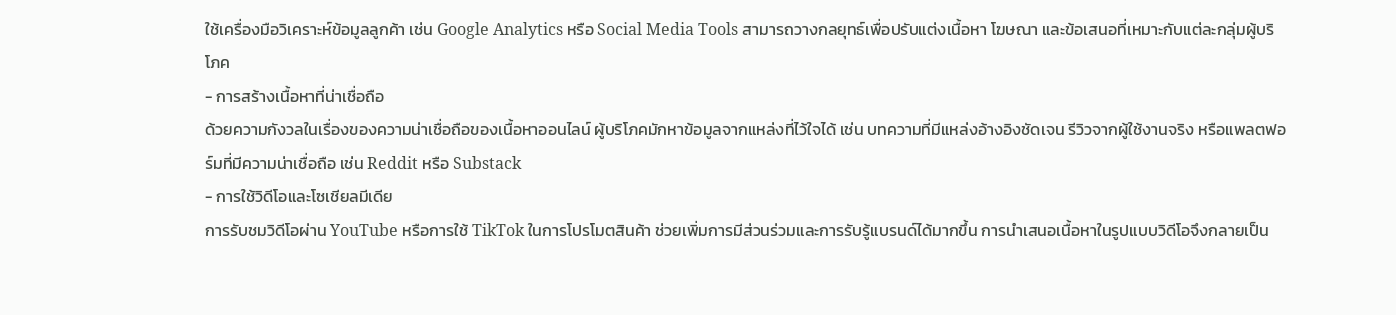ใช้เครื่องมือวิเคราะห์ข้อมูลลูกค้า เช่น Google Analytics หรือ Social Media Tools สามารถวางกลยุทธ์เพื่อปรับแต่งเนื้อหา โฆษณา และข้อเสนอที่เหมาะกับแต่ละกลุ่มผู้บริโภค
- การสร้างเนื้อหาที่น่าเชื่อถือ
ด้วยความกังวลในเรื่องของความน่าเชื่อถือของเนื้อหาออนไลน์ ผู้บริโภคมักหาข้อมูลจากแหล่งที่ไว้ใจได้ เช่น บทความที่มีแหล่งอ้างอิงชัดเจน รีวิวจากผู้ใช้งานจริง หรือแพลตฟอร์มที่มีความน่าเชื่อถือ เช่น Reddit หรือ Substack
- การใช้วิดีโอและโซเชียลมีเดีย
การรับชมวิดีโอผ่าน YouTube หรือการใช้ TikTok ในการโปรโมตสินค้า ช่วยเพิ่มการมีส่วนร่วมและการรับรู้แบรนด์ได้มากขึ้น การนำเสนอเนื้อหาในรูปแบบวิดีโอจึงกลายเป็น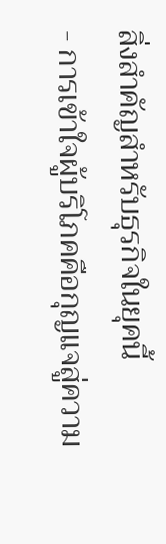สิ่งสำคัญสำหรับธุรกิจในยุคนี้
- การเข้าใจผู้บริโภคคือกุญแจสู่ความ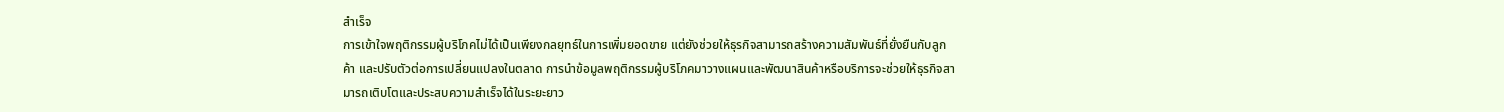สำเร็จ
การเข้าใจพฤติกรรมผู้บริโภคไม่ได้เป็นเพียงกลยุทธ์ในการเพิ่มยอดขาย แต่ยังช่วยให้ธุรกิจสามารถสร้างความสัมพันธ์ที่ยั่งยืนกับลูกค้า และปรับตัวต่อการเปลี่ยนแปลงในตลาด การนำข้อมูลพฤติกรรมผู้บริโภคมาวางแผนและพัฒนาสินค้าหรือบริการจะช่วยให้ธุรกิจสามารถเติบโตและประสบความสำเร็จได้ในระยะยาว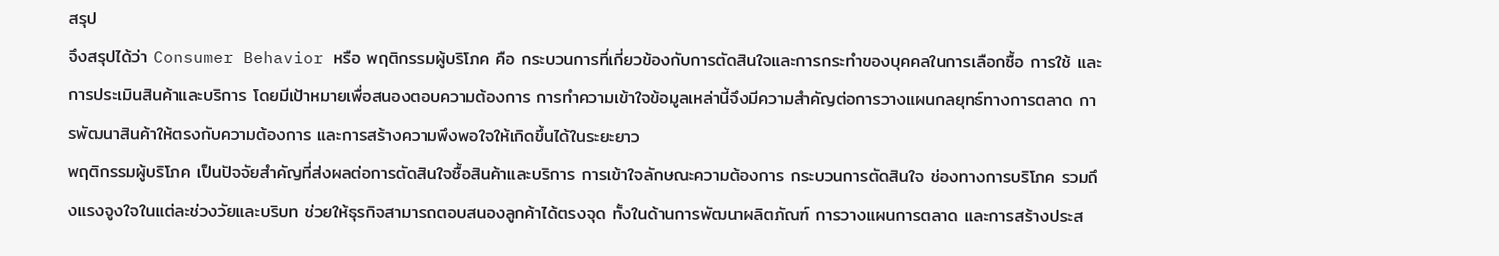สรุป
จึงสรุปได้ว่า Consumer Behavior หรือ พฤติกรรมผู้บริโภค คือ กระบวนการที่เกี่ยวข้องกับการตัดสินใจและการกระทำของบุคคลในการเลือกซื้อ การใช้ และการประเมินสินค้าและบริการ โดยมีเป้าหมายเพื่อสนองตอบความต้องการ การทำความเข้าใจข้อมูลเหล่านี้จึงมีความสำคัญต่อการวางแผนกลยุทธ์ทางการตลาด การพัฒนาสินค้าให้ตรงกับความต้องการ และการสร้างความพึงพอใจให้เกิดขึ้นได้ในระยะยาว
พฤติกรรมผู้บริโภค เป็นปัจจัยสำคัญที่ส่งผลต่อการตัดสินใจซื้อสินค้าและบริการ การเข้าใจลักษณะความต้องการ กระบวนการตัดสินใจ ช่องทางการบริโภค รวมถึงแรงจูงใจในแต่ละช่วงวัยและบริบท ช่วยให้ธุรกิจสามารถตอบสนองลูกค้าได้ตรงจุด ทั้งในด้านการพัฒนาผลิตภัณฑ์ การวางแผนการตลาด และการสร้างประส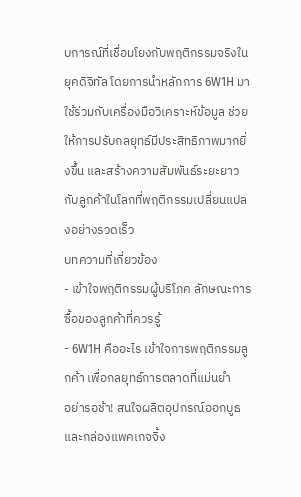บการณ์ที่เชื่อมโยงกับพฤติกรรมจริงในยุคดิจิทัล โดยการนำหลักการ 6W1H มาใช้ร่วมกับเครื่องมือวิเคราะห์ข้อมูล ช่วยให้การปรับกลยุทธ์มีประสิทธิภาพมากยิ่งขึ้น และสร้างความสัมพันธ์ระยะยาวกับลูกค้าในโลกที่พฤติกรรมเปลี่ยนแปลงอย่างรวดเร็ว
บทความที่เกี่ยวข้อง
- เข้าใจพฤติกรรมผู้บริโภค ลักษณะการซื้อของลูกค้าที่ควรรู้
- 6W1H คืออะไร เข้าใจการพฤติกรรมลูกค้า เพื่อกลยุทธ์การตลาดที่แม่นยำ
อย่ารอช้า! สนใจผลิตอุปกรณ์ออกบูธ และกล่องแพคเกจจิ้ง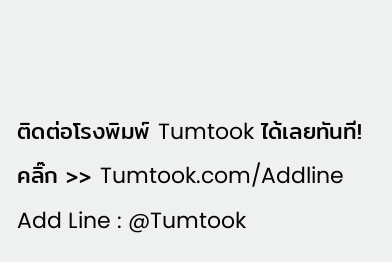ติดต่อโรงพิมพ์ Tumtook ได้เลยทันที!
คลิ๊ก >> Tumtook.com/Addline
Add Line : @Tumtook